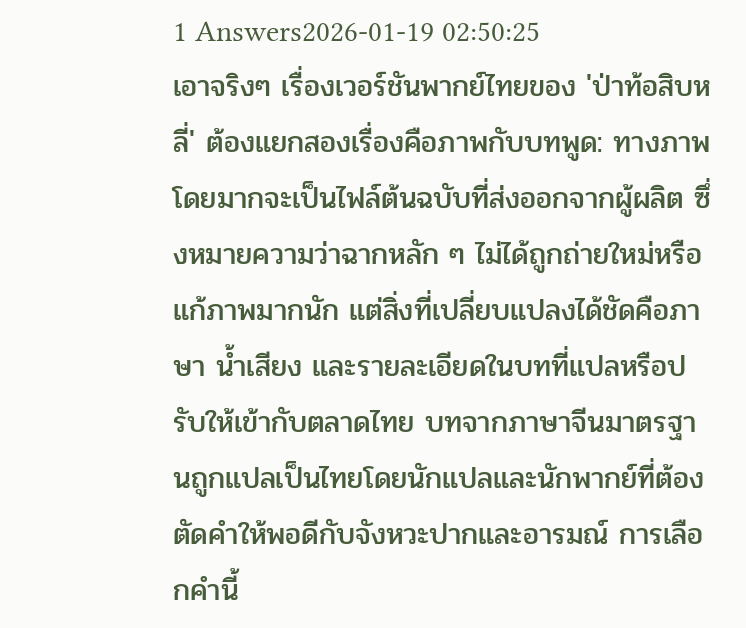1 Answers2026-01-19 02:50:25
เอาจริงๆ เรื่องเวอร์ชันพากย์ไทยของ 'ป่าท้อสิบหลี่' ต้องแยกสองเรื่องคือภาพกับบทพูด: ทางภาพโดยมากจะเป็นไฟล์ต้นฉบับที่ส่งออกจากผู้ผลิต ซึ่งหมายความว่าฉากหลัก ๆ ไม่ได้ถูกถ่ายใหม่หรือแก้ภาพมากนัก แต่สิ่งที่เปลี่ยบแปลงได้ชัดคือภาษา น้ำเสียง และรายละเอียดในบทที่แปลหรือปรับให้เข้ากับตลาดไทย บทจากภาษาจีนมาตรฐานถูกแปลเป็นไทยโดยนักแปลและนักพากย์ที่ต้องตัดคำให้พอดีกับจังหวะปากและอารมณ์ การเลือกคำนี้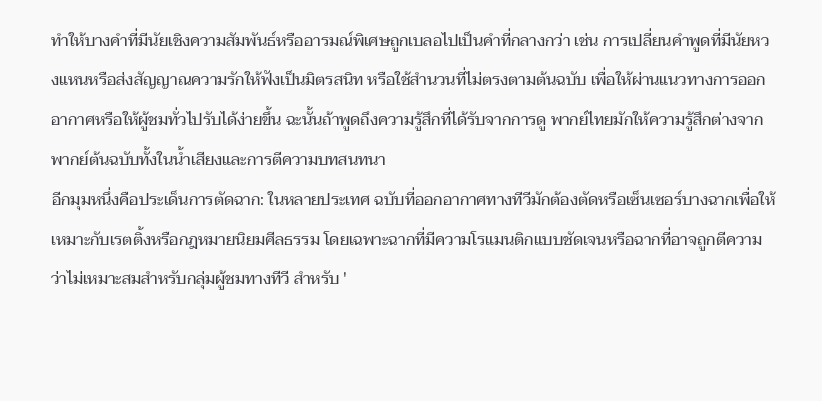ทำให้บางคำที่มีนัยเชิงความสัมพันธ์หรืออารมณ์พิเศษถูกเบลอไปเป็นคำที่กลางกว่า เช่น การเปลี่ยนคำพูดที่มีนัยหวงแหนหรือส่งสัญญาณความรักให้ฟังเป็นมิตรสนิท หรือใช้สำนวนที่ไม่ตรงตามต้นฉบับ เพื่อให้ผ่านแนวทางการออกอากาศหรือให้ผู้ชมทั่วไปรับได้ง่ายขึ้น ฉะนั้นถ้าพูดถึงความรู้สึกที่ได้รับจากการดู พากย์ไทยมักให้ความรู้สึกต่างจากพากย์ต้นฉบับทั้งในน้ำเสียงและการตีความบทสนทนา
อีกมุมหนึ่งคือประเด็นการตัดฉาก: ในหลายประเทศ ฉบับที่ออกอากาศทางทีวีมักต้องตัดหรือเซ็นเซอร์บางฉากเพื่อให้เหมาะกับเรตติ้งหรือกฎหมายนิยมศีลธรรม โดยเฉพาะฉากที่มีความโรแมนติกแบบชัดเจนหรือฉากที่อาจถูกตีความว่าไม่เหมาะสมสำหรับกลุ่มผู้ชมทางทีวี สำหรับ '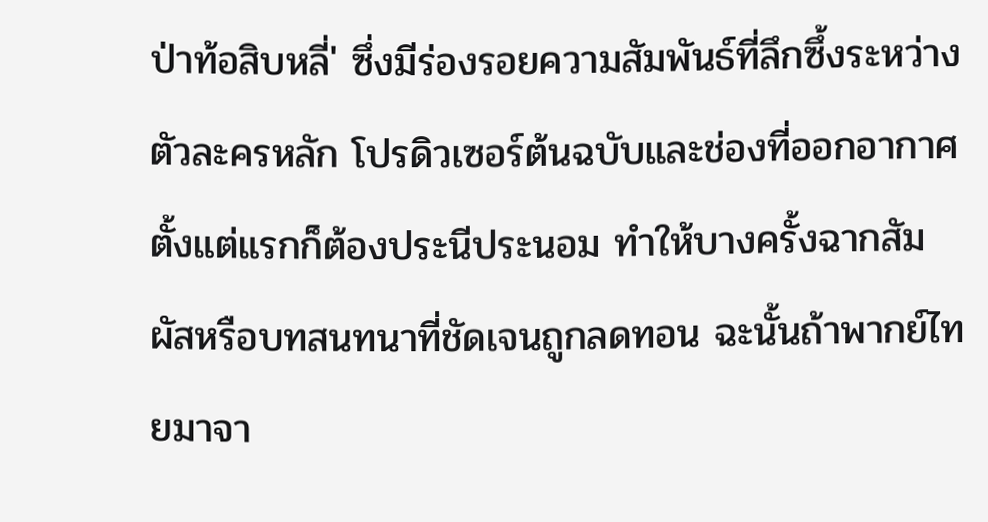ป่าท้อสิบหลี่' ซึ่งมีร่องรอยความสัมพันธ์ที่ลึกซึ้งระหว่างตัวละครหลัก โปรดิวเซอร์ต้นฉบับและช่องที่ออกอากาศตั้งแต่แรกก็ต้องประนีประนอม ทำให้บางครั้งฉากสัมผัสหรือบทสนทนาที่ชัดเจนถูกลดทอน ฉะนั้นถ้าพากย์ไทยมาจา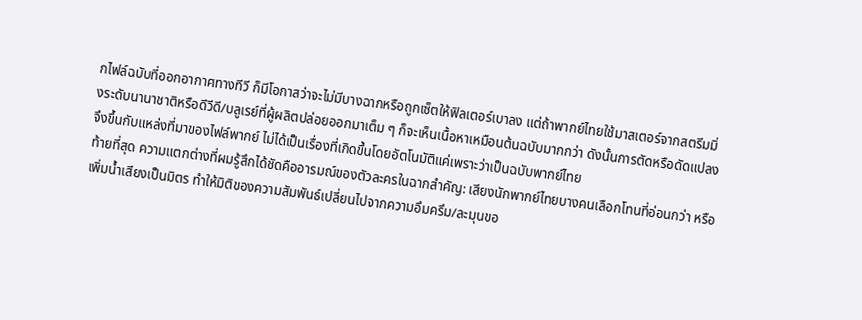กไฟล์ฉบับที่ออกอากาศทางทีวี ก็มีโอกาสว่าจะไม่มีบางฉากหรือถูกเซ็ตให้ฟิลเตอร์เบาลง แต่ถ้าพากย์ไทยใช้มาสเตอร์จากสตรีมมิ่งระดับนานาชาติหรือดีวีดี/บลูเรย์ที่ผู้ผลิตปล่อยออกมาเต็ม ๆ ก็จะเห็นเนื้อหาเหมือนต้นฉบับมากกว่า ดังนั้นการตัดหรือดัดแปลงจึงขึ้นกับแหล่งที่มาของไฟล์พากย์ ไม่ได้เป็นเรื่องที่เกิดขึ้นโดยอัตโนมัติแค่เพราะว่าเป็นฉบับพากย์ไทย
ท้ายที่สุด ความแตกต่างที่ผมรู้สึกได้ชัดคืออารมณ์ของตัวละครในฉากสำคัญ: เสียงนักพากย์ไทยบางคนเลือกโทนที่อ่อนกว่า หรือเพิ่มน้ำเสียงเป็นมิตร ทำให้มิติของความสัมพันธ์เปลี่ยนไปจากความอึมครึม/ละมุนขอ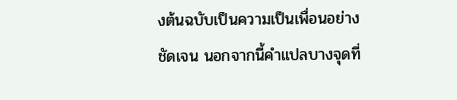งต้นฉบับเป็นความเป็นเพื่อนอย่างชัดเจน นอกจากนี้คำแปลบางจุดที่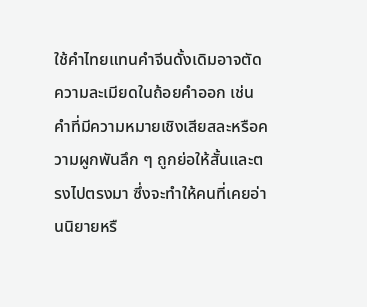ใช้คำไทยแทนคำจีนดั้งเดิมอาจตัดความละเมียดในถ้อยคำออก เช่น คำที่มีความหมายเชิงเสียสละหรือความผูกพันลึก ๆ ถูกย่อให้สั้นและตรงไปตรงมา ซึ่งจะทำให้คนที่เคยอ่านนิยายหรื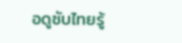อดูซับไทยรู้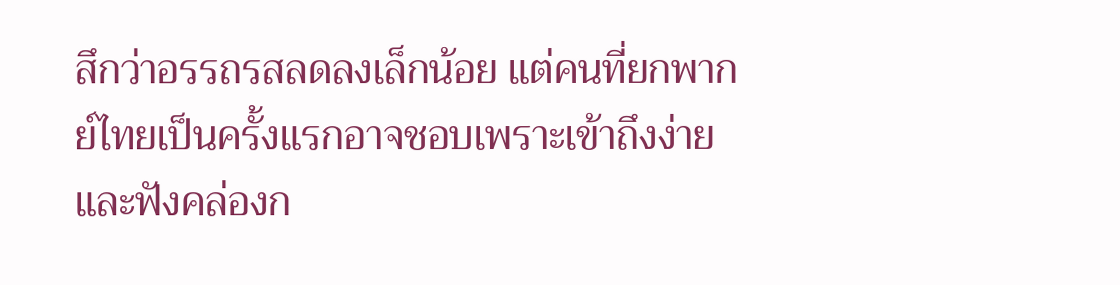สึกว่าอรรถรสลดลงเล็กน้อย แต่คนที่ยกพากย์ไทยเป็นครั้งแรกอาจชอบเพราะเข้าถึงง่ายและฟังคล่องก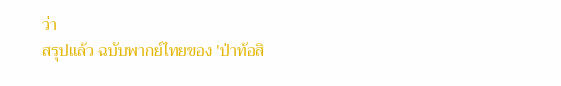ว่า
สรุปแล้ว ฉบับพากย์ไทยของ 'ป่าท้อสิ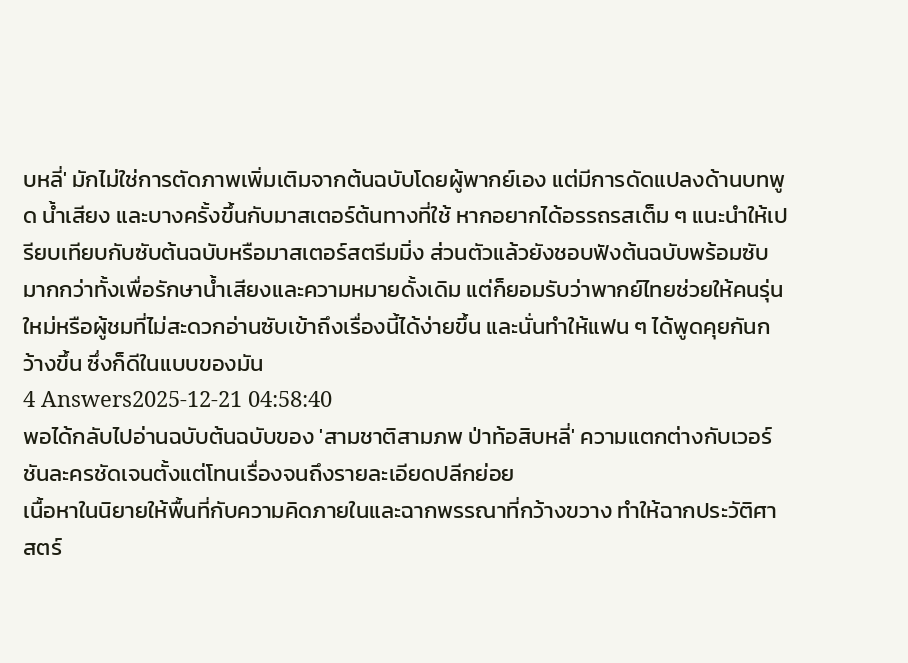บหลี่' มักไม่ใช่การตัดภาพเพิ่มเติมจากต้นฉบับโดยผู้พากย์เอง แต่มีการดัดแปลงด้านบทพูด น้ำเสียง และบางครั้งขึ้นกับมาสเตอร์ต้นทางที่ใช้ หากอยากได้อรรถรสเต็ม ๆ แนะนำให้เปรียบเทียบกับซับต้นฉบับหรือมาสเตอร์สตรีมมิ่ง ส่วนตัวแล้วยังชอบฟังต้นฉบับพร้อมซับมากกว่าทั้งเพื่อรักษาน้ำเสียงและความหมายดั้งเดิม แต่ก็ยอมรับว่าพากย์ไทยช่วยให้คนรุ่นใหม่หรือผู้ชมที่ไม่สะดวกอ่านซับเข้าถึงเรื่องนี้ได้ง่ายขึ้น และนั่นทำให้แฟน ๆ ได้พูดคุยกันกว้างขึ้น ซึ่งก็ดีในแบบของมัน
4 Answers2025-12-21 04:58:40
พอได้กลับไปอ่านฉบับต้นฉบับของ 'สามชาติสามภพ ป่าท้อสิบหลี่' ความแตกต่างกับเวอร์ชันละครชัดเจนตั้งแต่โทนเรื่องจนถึงรายละเอียดปลีกย่อย
เนื้อหาในนิยายให้พื้นที่กับความคิดภายในและฉากพรรณาที่กว้างขวาง ทำให้ฉากประวัติศาสตร์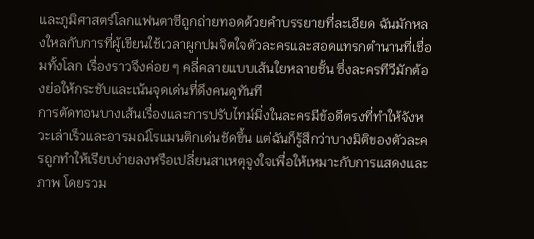และภูมิศาสตร์โลกแฟนตาซีถูกถ่ายทอดด้วยคำบรรยายที่ละเอียด ฉันมักหลงใหลกับการที่ผู้เขียนใช้เวลาผูกปมจิตใจตัวละครและสอดแทรกตำนานที่เชื่อมทั้งโลก เรื่องราวจึงค่อย ๆ คลี่คลายแบบเส้นใยหลายชั้น ซึ่งละครทีวีมักต้องย่อให้กระชับและเน้นจุดเด่นที่ดึงคนดูทันที
การตัดทอนบางเส้นเรื่องและการปรับไทม์มิ่งในละครมีข้อดีตรงที่ทำให้จังหวะเล่าเร็วและอารมณ์โรแมนติกเด่นชัดขึ้น แต่ฉันก็รู้สึกว่าบางมิติของตัวละครถูกทำให้เรียบง่ายลงหรือเปลี่ยนสาเหตุจูงใจเพื่อให้เหมาะกับการแสดงและภาพ โดยรวม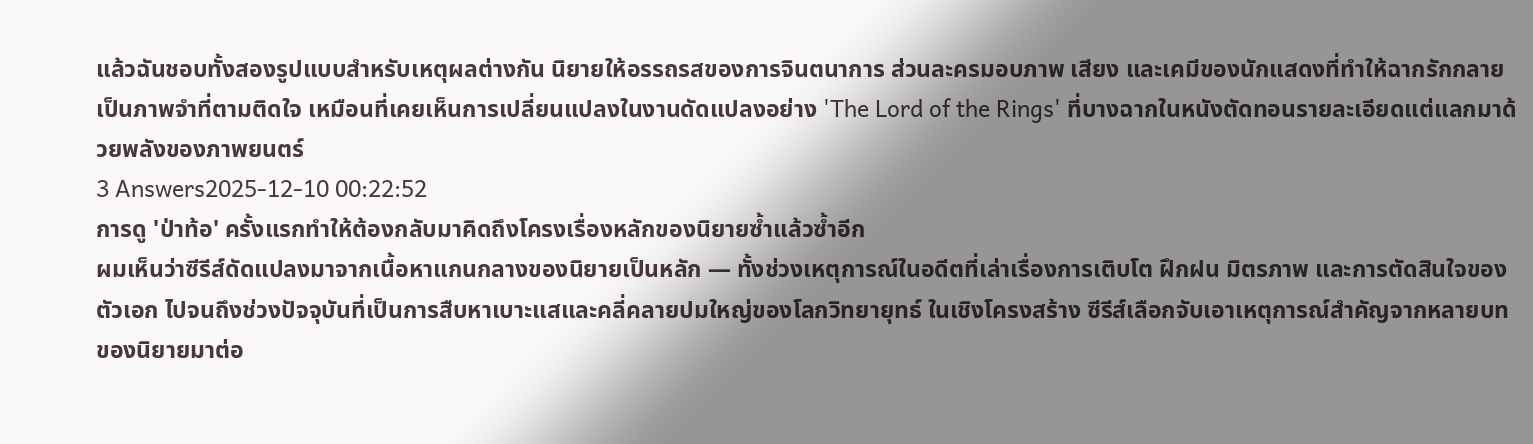แล้วฉันชอบทั้งสองรูปแบบสำหรับเหตุผลต่างกัน นิยายให้อรรถรสของการจินตนาการ ส่วนละครมอบภาพ เสียง และเคมีของนักแสดงที่ทำให้ฉากรักกลายเป็นภาพจำที่ตามติดใจ เหมือนที่เคยเห็นการเปลี่ยนแปลงในงานดัดแปลงอย่าง 'The Lord of the Rings' ที่บางฉากในหนังตัดทอนรายละเอียดแต่แลกมาด้วยพลังของภาพยนตร์
3 Answers2025-12-10 00:22:52
การดู 'ป่าท้อ' ครั้งแรกทำให้ต้องกลับมาคิดถึงโครงเรื่องหลักของนิยายซ้ำแล้วซ้ำอีก
ผมเห็นว่าซีรีส์ดัดแปลงมาจากเนื้อหาแกนกลางของนิยายเป็นหลัก — ทั้งช่วงเหตุการณ์ในอดีตที่เล่าเรื่องการเติบโต ฝึกฝน มิตรภาพ และการตัดสินใจของตัวเอก ไปจนถึงช่วงปัจจุบันที่เป็นการสืบหาเบาะแสและคลี่คลายปมใหญ่ของโลกวิทยายุทธ์ ในเชิงโครงสร้าง ซีรีส์เลือกจับเอาเหตุการณ์สำคัญจากหลายบทของนิยายมาต่อ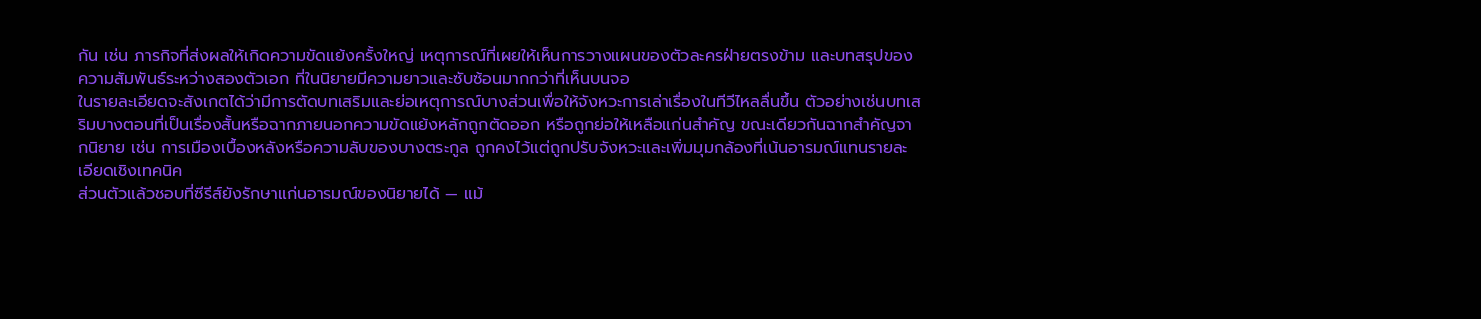กัน เช่น ภารกิจที่ส่งผลให้เกิดความขัดแย้งครั้งใหญ่ เหตุการณ์ที่เผยให้เห็นการวางแผนของตัวละครฝ่ายตรงข้าม และบทสรุปของความสัมพันธ์ระหว่างสองตัวเอก ที่ในนิยายมีความยาวและซับซ้อนมากกว่าที่เห็นบนจอ
ในรายละเอียดจะสังเกตได้ว่ามีการตัดบทเสริมและย่อเหตุการณ์บางส่วนเพื่อให้จังหวะการเล่าเรื่องในทีวีไหลลื่นขึ้น ตัวอย่างเช่นบทเสริมบางตอนที่เป็นเรื่องสั้นหรือฉากภายนอกความขัดแย้งหลักถูกตัดออก หรือถูกย่อให้เหลือแก่นสำคัญ ขณะเดียวกันฉากสำคัญจากนิยาย เช่น การเมืองเบื้องหลังหรือความลับของบางตระกูล ถูกคงไว้แต่ถูกปรับจังหวะและเพิ่มมุมกล้องที่เน้นอารมณ์แทนรายละเอียดเชิงเทคนิค
ส่วนตัวแล้วชอบที่ซีรีส์ยังรักษาแก่นอารมณ์ของนิยายได้ — แม้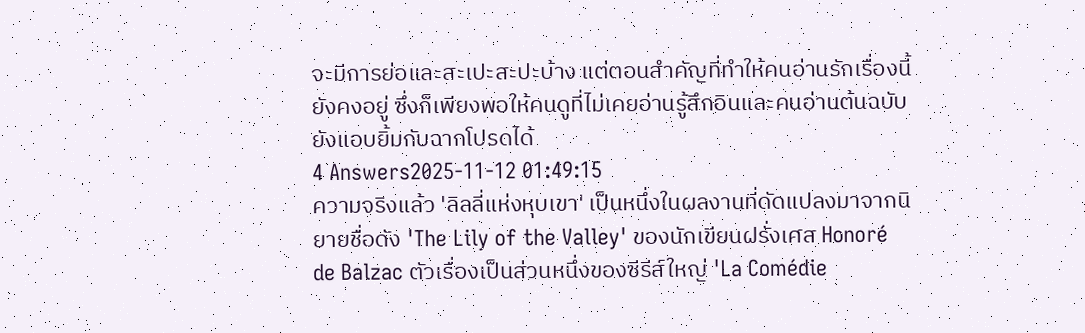จะมีการย่อและสะเปะสะปะบ้าง แต่ตอนสำคัญที่ทำให้คนอ่านรักเรื่องนี้ยังคงอยู่ ซึ่งก็เพียงพอให้คนดูที่ไม่เคยอ่านรู้สึกอินและคนอ่านต้นฉบับยังแอบยิ้มกับฉากโปรดได้
4 Answers2025-11-12 01:49:15
ความจริงแล้ว 'ลิลลี่แห่งหุบเขา' เป็นหนึ่งในผลงานที่ดัดแปลงมาจากนิยายชื่อดัง 'The Lily of the Valley' ของนักเขียนฝรั่งเศส Honoré de Balzac ตัวเรื่องเป็นส่วนหนึ่งของซีรีส์ใหญ่ 'La Comédie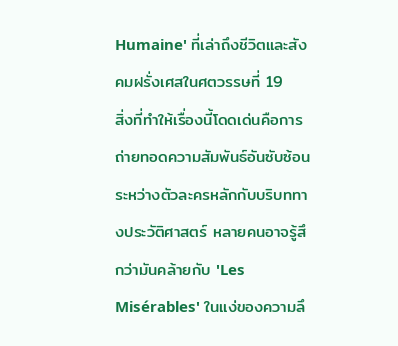Humaine' ที่เล่าถึงชีวิตและสังคมฝรั่งเศสในศตวรรษที่ 19
สิ่งที่ทำให้เรื่องนี้โดดเด่นคือการถ่ายทอดความสัมพันธ์อันซับซ้อนระหว่างตัวละครหลักกับบริบททางประวัติศาสตร์ หลายคนอาจรู้สึกว่ามันคล้ายกับ 'Les Misérables' ในแง่ของความลึ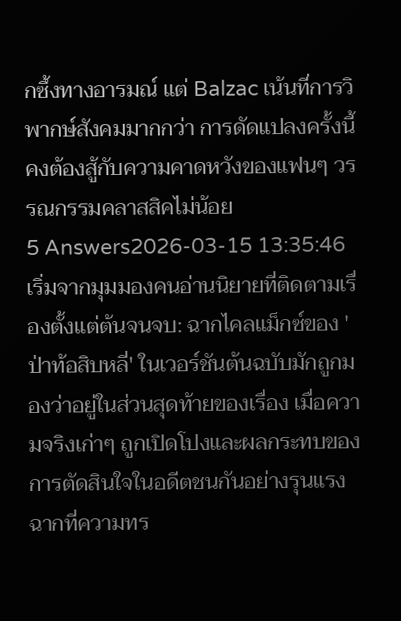กซึ้งทางอารมณ์ แต่ Balzac เน้นที่การวิพากษ์สังคมมากกว่า การดัดแปลงครั้งนี้คงต้องสู้กับความคาดหวังของแฟนๆ วรรณกรรมคลาสสิคไม่น้อย
5 Answers2026-03-15 13:35:46
เริ่มจากมุมมองคนอ่านนิยายที่ติดตามเรื่องตั้งแต่ต้นจนจบ: ฉากไคลแม็กซ์ของ 'ป่าท้อสิบหลี่' ในเวอร์ชันต้นฉบับมักถูกมองว่าอยู่ในส่วนสุดท้ายของเรื่อง เมื่อความจริงเก่าๆ ถูกเปิดโปงและผลกระทบของการตัดสินใจในอดีตชนกันอย่างรุนแรง ฉากที่ความทร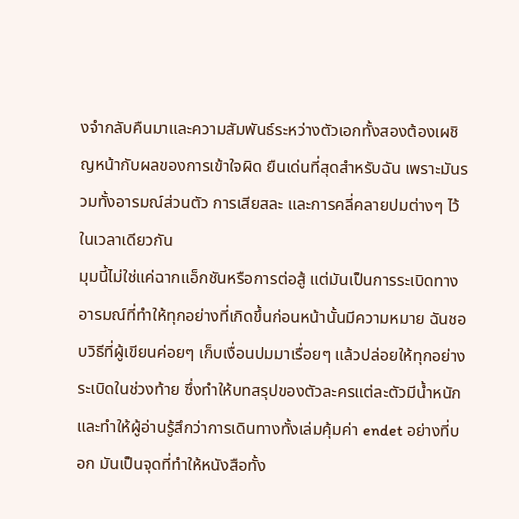งจำกลับคืนมาและความสัมพันธ์ระหว่างตัวเอกทั้งสองต้องเผชิญหน้ากับผลของการเข้าใจผิด ยืนเด่นที่สุดสำหรับฉัน เพราะมันรวมทั้งอารมณ์ส่วนตัว การเสียสละ และการคลี่คลายปมต่างๆ ไว้ในเวลาเดียวกัน
มุมนี้ไม่ใช่แค่ฉากแอ็กชันหรือการต่อสู้ แต่มันเป็นการระเบิดทางอารมณ์ที่ทำให้ทุกอย่างที่เกิดขึ้นก่อนหน้านั้นมีความหมาย ฉันชอบวิธีที่ผู้เขียนค่อยๆ เก็บเงื่อนปมมาเรื่อยๆ แล้วปล่อยให้ทุกอย่างระเบิดในช่วงท้าย ซึ่งทำให้บทสรุปของตัวละครแต่ละตัวมีน้ำหนักและทำให้ผู้อ่านรู้สึกว่าการเดินทางทั้งเล่มคุ้มค่า endet อย่างที่บอก มันเป็นจุดที่ทำให้หนังสือทั้ง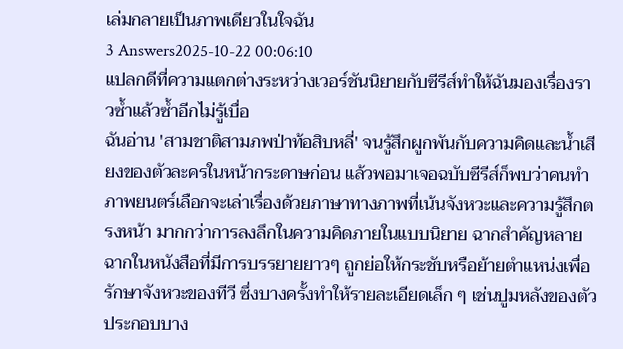เล่มกลายเป็นภาพเดียวในใจฉัน
3 Answers2025-10-22 00:06:10
แปลกดีที่ความแตกต่างระหว่างเวอร์ชันนิยายกับซีรีส์ทำให้ฉันมองเรื่องราวซ้ำแล้วซ้ำอีกไม่รู้เบื่อ
ฉันอ่าน 'สามชาติสามภพป่าท้อสิบหลี่' จนรู้สึกผูกพันกับความคิดและน้ำเสียงของตัวละครในหน้ากระดาษก่อน แล้วพอมาเจอฉบับซีรีส์ก็พบว่าคนทำภาพยนตร์เลือกจะเล่าเรื่องด้วยภาษาทางภาพที่เน้นจังหวะและความรู้สึกตรงหน้า มากกว่าการลงลึกในความคิดภายในแบบนิยาย ฉากสำคัญหลายฉากในหนังสือที่มีการบรรยายยาวๆ ถูกย่อให้กระชับหรือย้ายตำแหน่งเพื่อรักษาจังหวะของทีวี ซึ่งบางครั้งทำให้รายละเอียดเล็ก ๆ เช่นปูมหลังของตัวประกอบบาง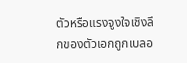ตัวหรือแรงจูงใจเชิงลึกของตัวเอกถูกเบลอ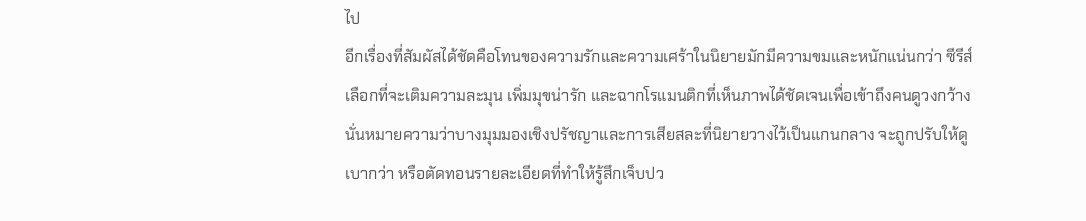ไป
อีกเรื่องที่สัมผัสได้ชัดคือโทนของความรักและความเศร้าในนิยายมักมีความขมและหนักแน่นกว่า ซีรีส์เลือกที่จะเติมความละมุน เพิ่มมุขน่ารัก และฉากโรแมนติกที่เห็นภาพได้ชัดเจนเพื่อเข้าถึงคนดูวงกว้าง นั่นหมายความว่าบางมุมมองเชิงปรัชญาและการเสียสละที่นิยายวางไว้เป็นแกนกลาง จะถูกปรับให้ดูเบากว่า หรือตัดทอนรายละเอียดที่ทำให้รู้สึกเจ็บปว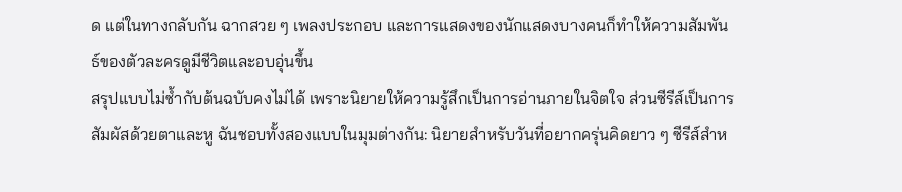ด แต่ในทางกลับกัน ฉากสวย ๆ เพลงประกอบ และการแสดงของนักแสดงบางคนก็ทำให้ความสัมพันธ์ของตัวละครดูมีชีวิตและอบอุ่นขึ้น
สรุปแบบไม่ซ้ำกับต้นฉบับคงไม่ได้ เพราะนิยายให้ความรู้สึกเป็นการอ่านภายในจิตใจ ส่วนซีรีส์เป็นการสัมผัสด้วยตาและหู ฉันชอบทั้งสองแบบในมุมต่างกัน: นิยายสำหรับวันที่อยากครุ่นคิดยาว ๆ ซีรีส์สำห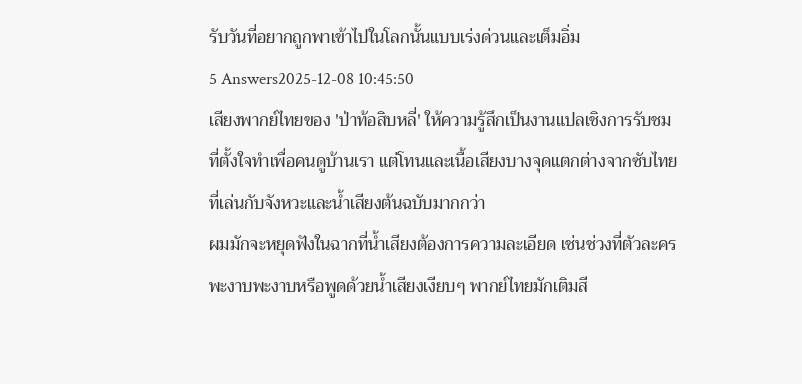รับวันที่อยากถูกพาเข้าไปในโลกนั้นแบบเร่งด่วนและเต็มอิ่ม
5 Answers2025-12-08 10:45:50
เสียงพากย์ไทยของ 'ป่าท้อสิบหลี่' ให้ความรู้สึกเป็นงานแปลเชิงการรับชมที่ตั้งใจทำเพื่อคนดูบ้านเรา แต่โทนและเนื้อเสียงบางจุดแตกต่างจากซับไทยที่เล่นกับจังหวะและน้ำเสียงต้นฉบับมากกว่า
ผมมักจะหยุดฟังในฉากที่น้ำเสียงต้องการความละเอียด เช่นช่วงที่ตัวละครพะงาบพะงาบหรือพูดด้วยน้ำเสียงเงียบๆ พากย์ไทยมักเติมสี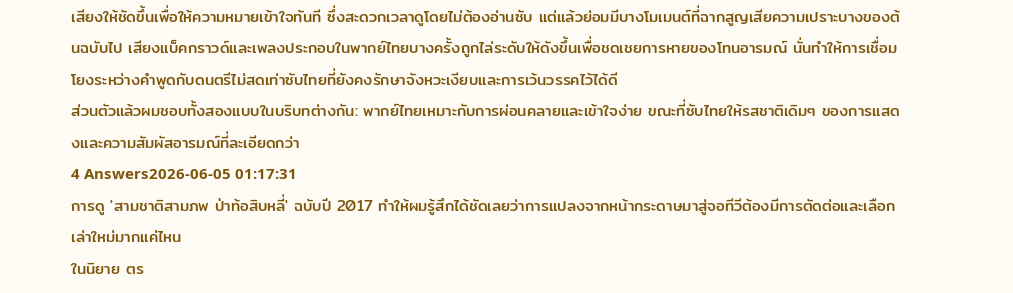เสียงให้ชัดขึ้นเพื่อให้ความหมายเข้าใจทันที ซึ่งสะดวกเวลาดูโดยไม่ต้องอ่านซับ แต่แล้วย่อมมีบางโมเมนต์ที่ฉากสูญเสียความเปราะบางของต้นฉบับไป เสียงแบ็คกราวด์และเพลงประกอบในพากย์ไทยบางครั้งถูกไล่ระดับให้ดังขึ้นเพื่อชดเชยการหายของโทนอารมณ์ นั่นทำให้การเชื่อมโยงระหว่างคำพูดกับดนตรีไม่สดเท่าซับไทยที่ยังคงรักษาจังหวะเงียบและการเว้นวรรคไว้ได้ดี
ส่วนตัวแล้วผมชอบทั้งสองแบบในบริบทต่างกัน: พากย์ไทยเหมาะกับการผ่อนคลายและเข้าใจง่าย ขณะที่ซับไทยให้รสชาติเดิมๆ ของการแสดงและความสัมผัสอารมณ์ที่ละเอียดกว่า
4 Answers2026-06-05 01:17:31
การดู 'สามชาติสามภพ ป่าท้อสิบหลี่' ฉบับปี 2017 ทำให้ผมรู้สึกได้ชัดเลยว่าการแปลงจากหน้ากระดาษมาสู่จอทีวีต้องมีการตัดต่อและเลือกเล่าใหม่มากแค่ไหน
ในนิยาย ตร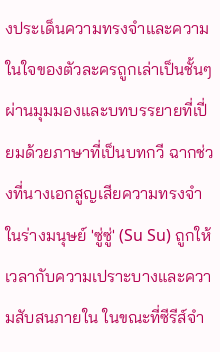งประเด็นความทรงจำและความในใจของตัวละครถูกเล่าเป็นชั้นๆ ผ่านมุมมองและบทบรรยายที่เปี่ยมด้วยภาษาที่เป็นบทกวี ฉากช่วงที่นางเอกสูญเสียความทรงจำในร่างมนุษย์ 'ซู่ซู่' (Su Su) ถูกให้เวลากับความเปราะบางและความสับสนภายใน ในขณะที่ซีรีส์จำ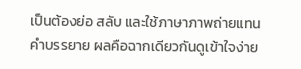เป็นต้องย่อ สลับ และใช้ภาษาภาพถ่ายแทนคำบรรยาย ผลคือฉากเดียวกันดูเข้าใจง่าย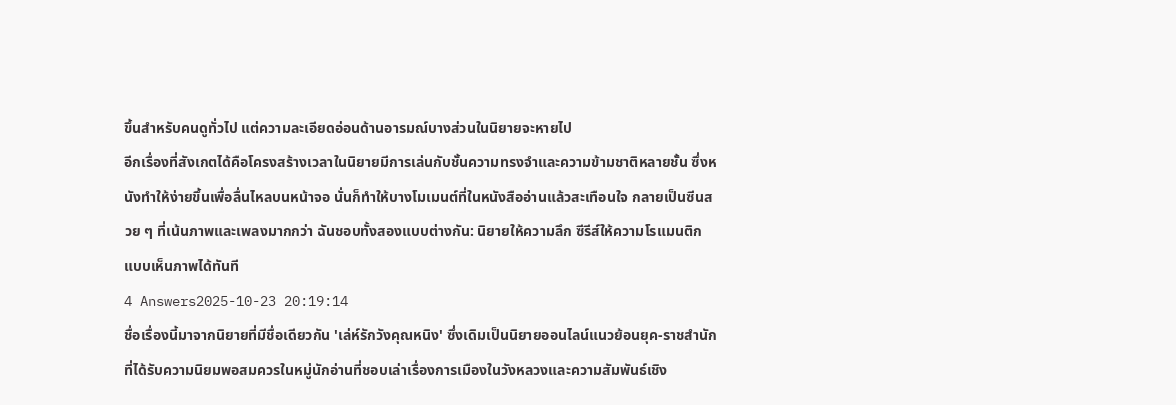ขึ้นสำหรับคนดูทั่วไป แต่ความละเอียดอ่อนด้านอารมณ์บางส่วนในนิยายจะหายไป
อีกเรื่องที่สังเกตได้คือโครงสร้างเวลาในนิยายมีการเล่นกับชั้นความทรงจำและความข้ามชาติหลายชั้น ซึ่งหนังทำให้ง่ายขึ้นเพื่อลื่นไหลบนหน้าจอ นั่นก็ทำให้บางโมเมนต์ที่ในหนังสืออ่านแล้วสะเทือนใจ กลายเป็นซีนสวย ๆ ที่เน้นภาพและเพลงมากกว่า ฉันชอบทั้งสองแบบต่างกัน: นิยายให้ความลึก ซีรีส์ให้ความโรแมนติกแบบเห็นภาพได้ทันที
4 Answers2025-10-23 20:19:14
ชื่อเรื่องนี้มาจากนิยายที่มีชื่อเดียวกัน 'เล่ห์รักวังคุณหนิง' ซึ่งเดิมเป็นนิยายออนไลน์แนวย้อนยุค-ราชสำนักที่ได้รับความนิยมพอสมควรในหมู่นักอ่านที่ชอบเล่าเรื่องการเมืองในวังหลวงและความสัมพันธ์เชิง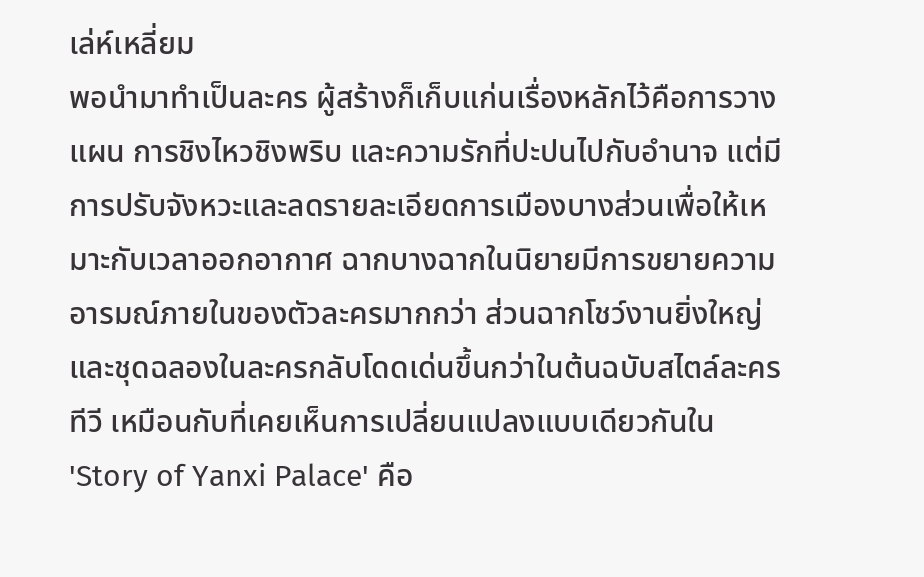เล่ห์เหลี่ยม
พอนำมาทำเป็นละคร ผู้สร้างก็เก็บแก่นเรื่องหลักไว้คือการวางแผน การชิงไหวชิงพริบ และความรักที่ปะปนไปกับอำนาจ แต่มีการปรับจังหวะและลดรายละเอียดการเมืองบางส่วนเพื่อให้เหมาะกับเวลาออกอากาศ ฉากบางฉากในนิยายมีการขยายความอารมณ์ภายในของตัวละครมากกว่า ส่วนฉากโชว์งานยิ่งใหญ่และชุดฉลองในละครกลับโดดเด่นขึ้นกว่าในต้นฉบับสไตล์ละครทีวี เหมือนกับที่เคยเห็นการเปลี่ยนแปลงแบบเดียวกันใน 'Story of Yanxi Palace' คือ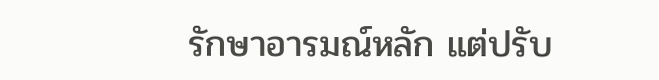รักษาอารมณ์หลัก แต่ปรับ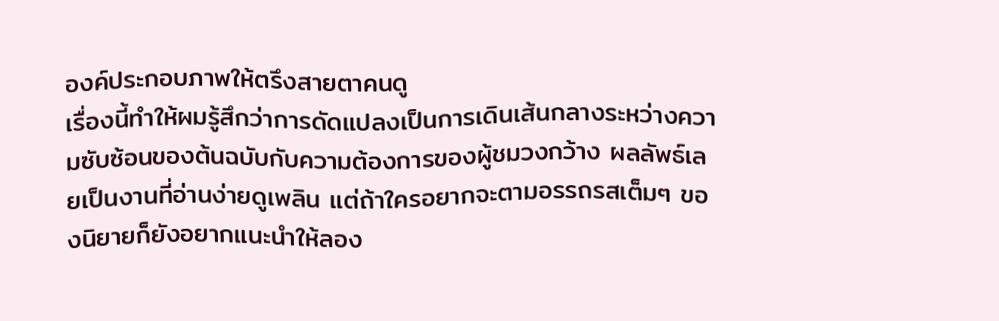องค์ประกอบภาพให้ตรึงสายตาคนดู
เรื่องนี้ทำให้ผมรู้สึกว่าการดัดแปลงเป็นการเดินเส้นกลางระหว่างความซับซ้อนของต้นฉบับกับความต้องการของผู้ชมวงกว้าง ผลลัพธ์เลยเป็นงานที่อ่านง่ายดูเพลิน แต่ถ้าใครอยากจะตามอรรถรสเต็มๆ ของนิยายก็ยังอยากแนะนำให้ลอง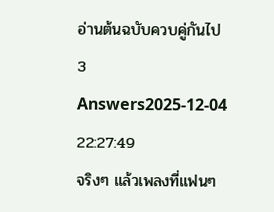อ่านต้นฉบับควบคู่กันไป
3 Answers2025-12-04 22:27:49
จริงๆ แล้วเพลงที่แฟนๆ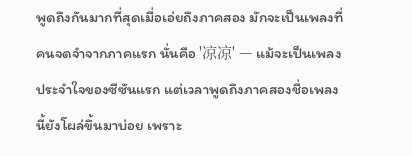พูดถึงกันมากที่สุดเมื่อเอ่ยถึงภาคสอง มักจะเป็นเพลงที่คนจดจำจากภาคแรก นั่นคือ '凉凉' — แม้จะเป็นเพลงประจำใจของซีซันแรก แต่เวลาพูดถึงภาคสองชื่อเพลงนี้ยังโผล่ขึ้นมาบ่อย เพราะ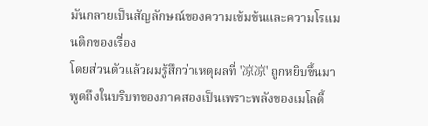มันกลายเป็นสัญลักษณ์ของความเข้มข้นและความโรแมนติกของเรื่อง
โดยส่วนตัวแล้วผมรู้สึกว่าเหตุผลที่ '凉凉' ถูกหยิบขึ้นมาพูดถึงในบริบทของภาคสองเป็นเพราะพลังของเมโลดี้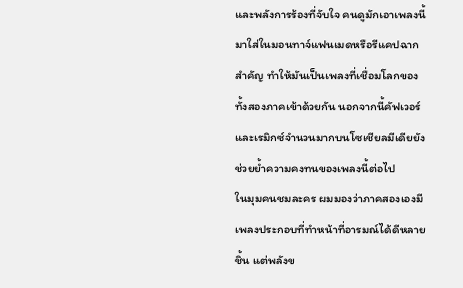และพลังการร้องที่จับใจ คนดูมักเอาเพลงนี้มาใส่ในมอนทาจ์แฟนเมดหรือรีแคปฉากสำคัญ ทำให้มันเป็นเพลงที่เชื่อมโลกของทั้งสองภาคเข้าด้วยกัน นอกจากนี้คัฟเวอร์และเรมิกซ์จำนวนมากบนโซเชียลมีเดียยังช่วยย้ำความคงทนของเพลงนี้ต่อไป
ในมุมคนชมละคร ผมมองว่าภาคสองเองมีเพลงประกอบที่ทำหน้าที่อารมณ์ได้ดีหลายชิ้น แต่พลังข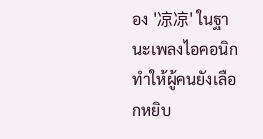อง '凉凉' ในฐานะเพลงไอคอนิกทำให้ผู้คนยังเลือกหยิบ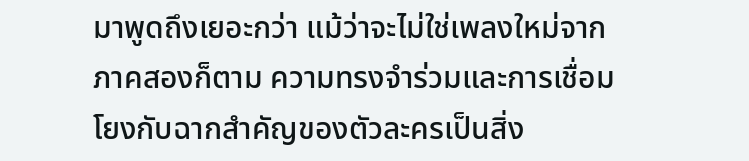มาพูดถึงเยอะกว่า แม้ว่าจะไม่ใช่เพลงใหม่จากภาคสองก็ตาม ความทรงจำร่วมและการเชื่อมโยงกับฉากสำคัญของตัวละครเป็นสิ่ง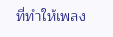ที่ทำให้เพลง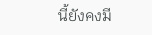นี้ยังคงมี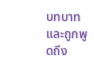บทบาทและถูกพูดถึง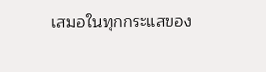เสมอในทุกกระแสของ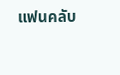แฟนคลับ